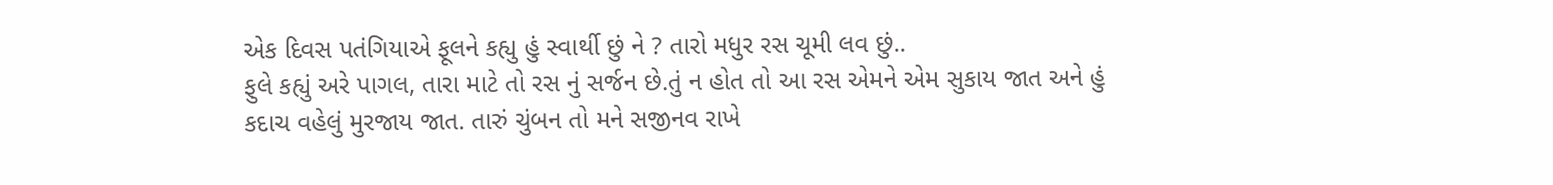એક દિવસ પતંગિયાએ ફૂલને કહ્યુ હું સ્વાર્થી છું ને ? તારો મધુર રસ ચૂમી લવ છું..
ફુલે કહ્યું અરે પાગલ, તારા માટે તો રસ નું સર્જન છે.તું ન હોત તો આ રસ એમને એમ સુકાય જાત અને હું કદાચ વહેલું મુરજાય જાત. તારું ચુંબન તો મને સજીનવ રાખે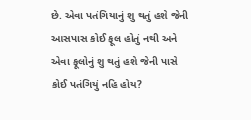છે. એવા પતંગિયાનું શુ થતું હશે જેની આસપાસ કોઈ ફૂલ હોતું નથી અને એવા ફૂલોનું શુ થતું હશે જેની પાસે કોઈ પતંગિયું નહિ હોય?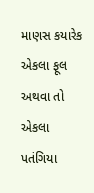માણસ કયારેક એકલા ફૂલ અથવા તો એકલા પતંગિયા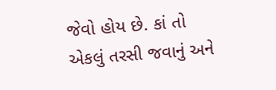જેવો હોય છે. કાં તો એકલું તરસી જવાનું અને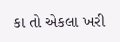કા તો એકલા ખરી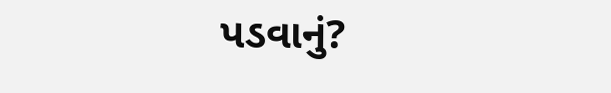પડવાનું?